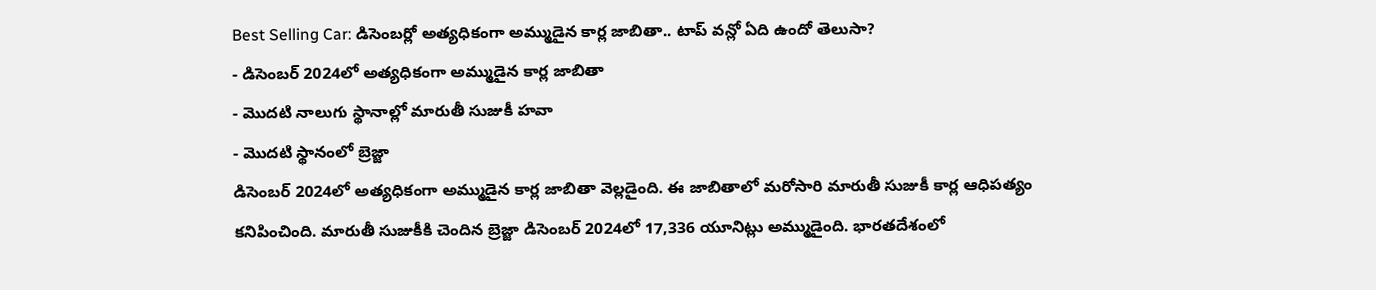Best Selling Car: డిసెంబర్లో అత్యధికంగా అమ్ముడైన కార్ల జాబితా.. టాప్ వన్లో ఏది ఉందో తెలుసా?
- డిసెంబర్ 2024లో అత్యధికంగా అమ్ముడైన కార్ల జాబితా
- మొదటి నాలుగు స్థానాల్లో మారుతీ సుజుకీ హవా
- మొదటి స్థానంలో బ్రెజ్జా
డిసెంబర్ 2024లో అత్యధికంగా అమ్ముడైన కార్ల జాబితా వెల్లడైంది. ఈ జాబితాలో మరోసారి మారుతీ సుజుకీ కార్ల ఆధిపత్యం కనిపించింది. మారుతీ సుజుకీకి చెందిన బ్రెజ్జా డిసెంబర్ 2024లో 17,336 యూనిట్లు అమ్ముడైంది. భారతదేశంలో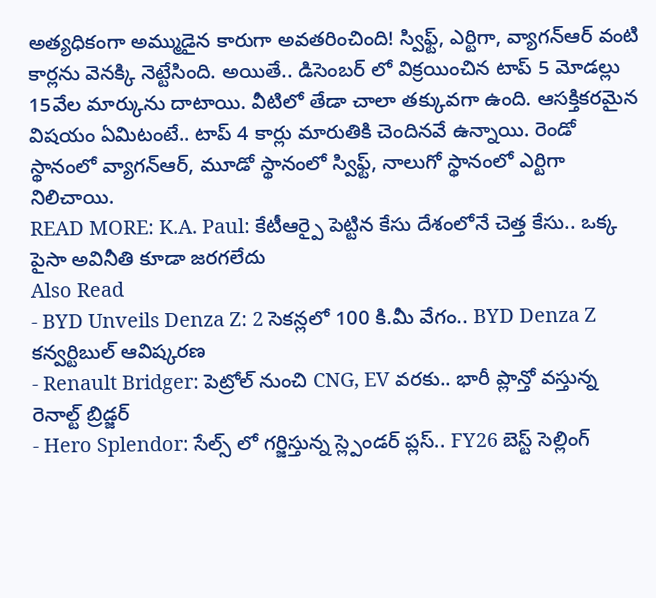అత్యధికంగా అమ్ముడైన కారుగా అవతరించింది! స్విఫ్ట్, ఎర్టిగా, వ్యాగన్ఆర్ వంటి కార్లను వెనక్కి నెట్టేసింది. అయితే.. డిసెంబర్ లో విక్రయించిన టాప్ 5 మోడల్లు 15వేల మార్కును దాటాయి. వీటిలో తేడా చాలా తక్కువగా ఉంది. ఆసక్తికరమైన విషయం ఏమిటంటే.. టాప్ 4 కార్లు మారుతికి చెందినవే ఉన్నాయి. రెండో స్థానంలో వ్యాగన్ఆర్, మూడో స్థానంలో స్విఫ్ట్, నాలుగో స్థానంలో ఎర్టిగా నిలిచాయి.
READ MORE: K.A. Paul: కేటీఆర్పై పెట్టిన కేసు దేశంలోనే చెత్త కేసు.. ఒక్క పైసా అవినీతి కూడా జరగలేదు
Also Read
- BYD Unveils Denza Z: 2 సెకన్లలో 100 కి.మీ వేగం.. BYD Denza Z కన్వర్టిబుల్ ఆవిష్కరణ
- Renault Bridger: పెట్రోల్ నుంచి CNG, EV వరకు.. భారీ ప్లాన్తో వస్తున్న రెనాల్ట్ బ్రిడ్జర్
- Hero Splendor: సేల్స్ లో గర్జిస్తున్న స్ల్పెండర్ ప్లస్.. FY26 బెస్ట్ సెల్లింగ్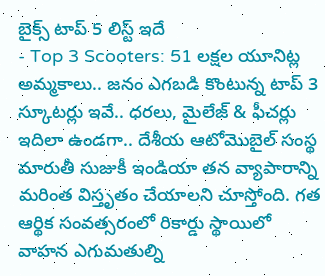బైక్స్ టాప్ 5 లిస్ట్ ఇదే
- Top 3 Scooters: 51 లక్షల యూనిట్ల అమ్మకాలు.. జనం ఎగబడి కొంటున్న టాప్ 3 స్కూటర్లు ఇవే.. ధరలు, మైలేజ్ & ఫీచర్లు
ఇదిలా ఉండగా.. దేశీయ ఆటోమొబైల్ సంస్థ మారుతీ సుజుకీ ఇండియా తన వ్యాపారాన్ని మరింత విస్తృతం చేయాలని చూస్తోంది. గత ఆర్థిక సంవత్సరంలో రికార్డు స్థాయిలో వాహన ఎగుమతుల్ని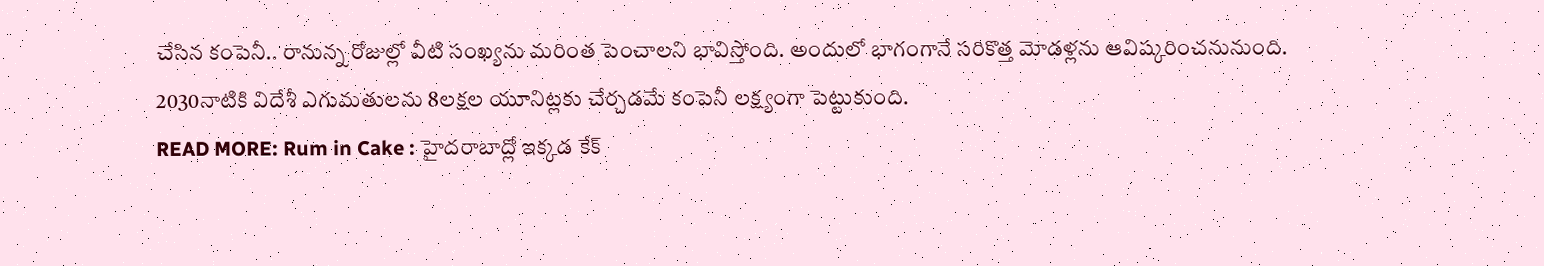చేసిన కంపెనీ.. రానున్న రోజుల్లో వీటి సంఖ్యను మరింత పెంచాలని భావిస్తోంది. అందులో భాగంగానే సరికొత్త మోడళ్లను ఆవిష్కరించనునుంది. 2030నాటికి విదేశీ ఎగుమతులను 8లక్షల యూనిట్లకు చేర్చడమే కంపెనీ లక్ష్యంగా పెట్టుకుంది.
READ MORE: Rum in Cake : హైదరాబాద్లో ఇక్కడ కేక్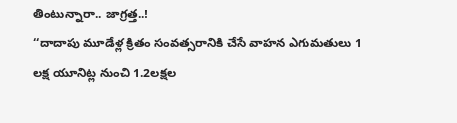తింటున్నారా.. జాగ్రత్త..!
‘‘దాదాపు మూడేళ్ల క్రితం సంవత్సరానికి చేసే వాహన ఎగుమతులు 1 లక్ష యూనిట్ల నుంచి 1.2లక్షల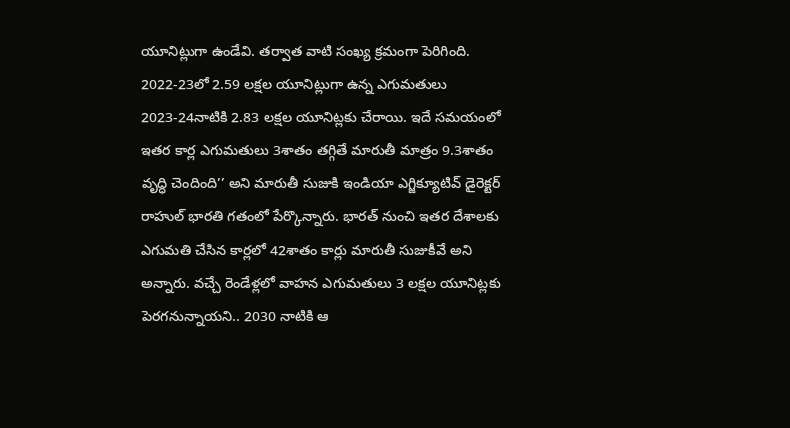యూనిట్లుగా ఉండేవి. తర్వాత వాటి సంఖ్య క్రమంగా పెరిగింది. 2022-23లో 2.59 లక్షల యూనిట్లుగా ఉన్న ఎగుమతులు 2023-24నాటికి 2.83 లక్షల యూనిట్లకు చేరాయి. ఇదే సమయంలో ఇతర కార్ల ఎగుమతులు 3శాతం తగ్గితే మారుతీ మాత్రం 9.3శాతం వృద్ధి చెందింది’’ అని మారుతీ సుజుకి ఇండియా ఎగ్జిక్యూటివ్ డైరెక్టర్ రాహుల్ భారతి గతంలో పేర్కొన్నారు. భారత్ నుంచి ఇతర దేశాలకు ఎగుమతి చేసిన కార్లలో 42శాతం కార్లు మారుతీ సుజుకీవే అని అన్నారు. వచ్చే రెండేళ్లలో వాహన ఎగుమతులు 3 లక్షల యూనిట్లకు పెరగనున్నాయని.. 2030 నాటికి ఆ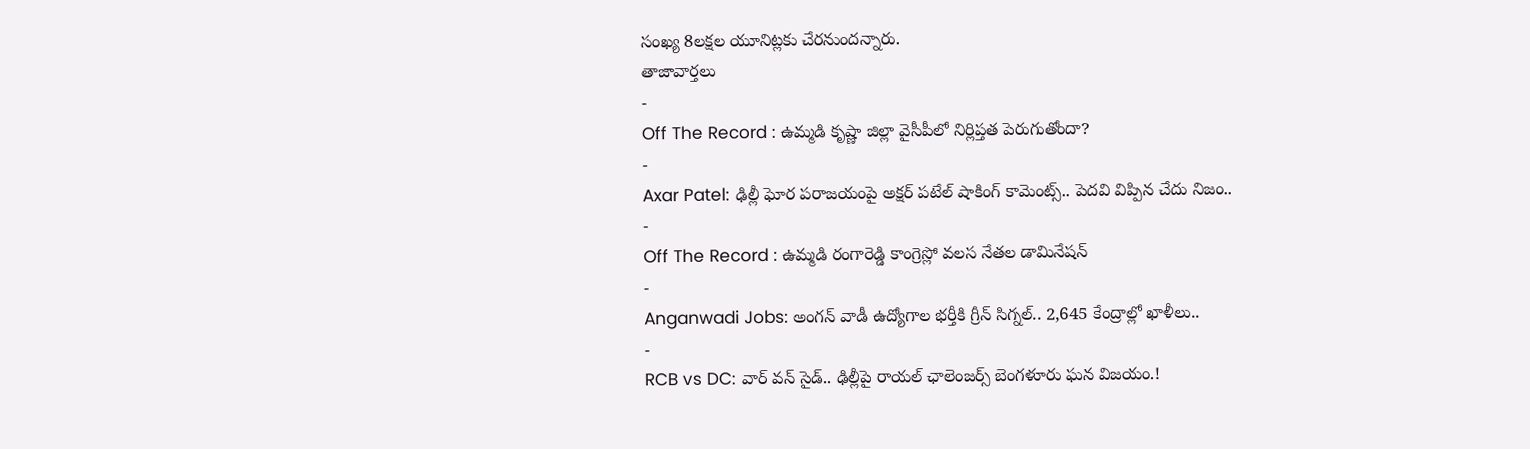సంఖ్య 8లక్షల యూనిట్లకు చేరనుందన్నారు.
తాజావార్తలు
-
Off The Record : ఉమ్మడి కృష్ణా జిల్లా వైసీపీలో నిర్లిప్తత పెరుగుతోందా?
-
Axar Patel: ఢిల్లీ ఘోర పరాజయంపై అక్షర్ పటేల్ షాకింగ్ కామెంట్స్.. పెదవి విప్పిన చేదు నిజం..
-
Off The Record : ఉమ్మడి రంగారెడ్డి కాంగ్రెస్లో వలస నేతల డామినేషన్
-
Anganwadi Jobs: అంగన్ వాడీ ఉద్యోగాల భర్తీకి గ్రీన్ సిగ్నల్.. 2,645 కేంద్రాల్లో ఖాళీలు..
-
RCB vs DC: వార్ వన్ సైడ్.. ఢిల్లీపై రాయల్ ఛాలెంజర్స్ బెంగళూరు ఘన విజయం.!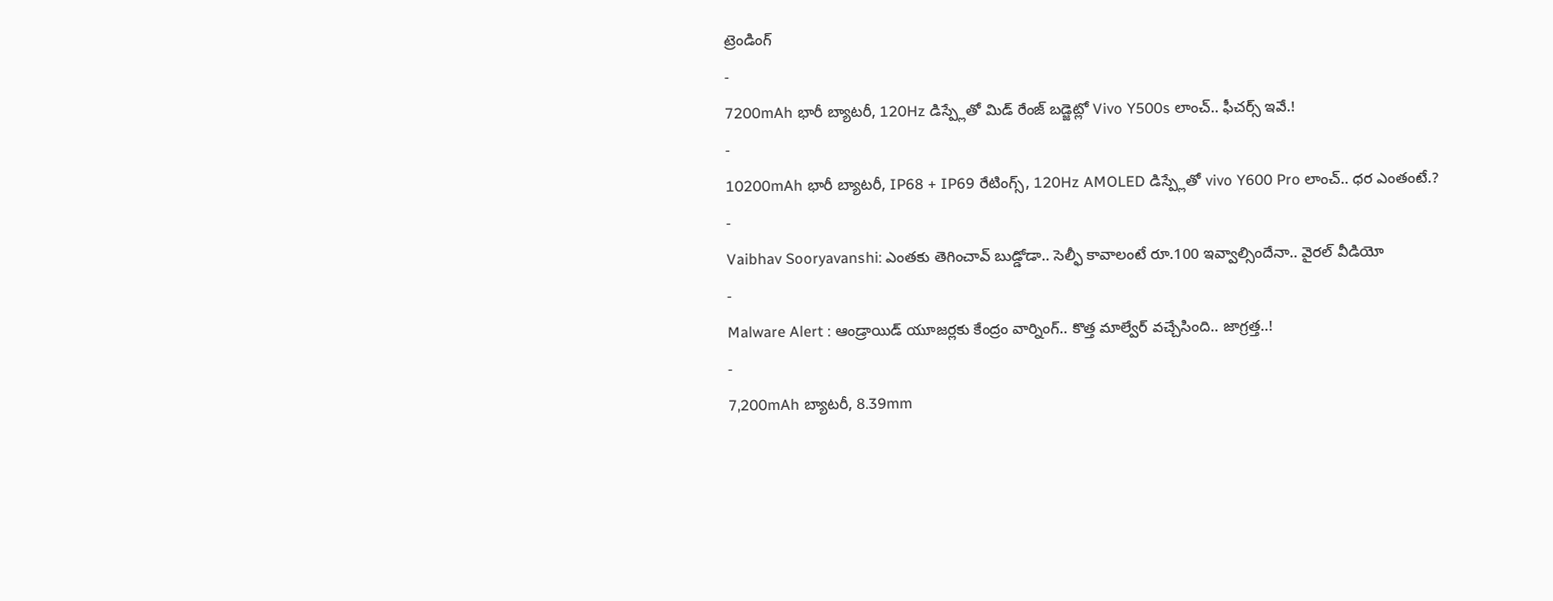ట్రెండింగ్
-
7200mAh భారీ బ్యాటరీ, 120Hz డిస్ప్లేతో మిడ్ రేంజ్ బడ్జెట్లో Vivo Y500s లాంచ్.. ఫీచర్స్ ఇవే.!
-
10200mAh భారీ బ్యాటరీ, IP68 + IP69 రేటింగ్స్, 120Hz AMOLED డిస్ప్లేతో vivo Y600 Pro లాంచ్.. ధర ఎంతంటే.?
-
Vaibhav Sooryavanshi: ఎంతకు తెగించావ్ బుడ్డోడా.. సెల్ఫీ కావాలంటే రూ.100 ఇవ్వాల్సిందేనా.. వైరల్ వీడియో
-
Malware Alert : ఆండ్రాయిడ్ యూజర్లకు కేంద్రం వార్నింగ్.. కొత్త మాల్వేర్ వచ్చేసింది.. జాగ్రత్త..!
-
7,200mAh బ్యాటరీ, 8.39mm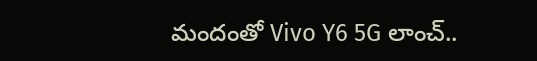మందంతో Vivo Y6 5G లాంచ్..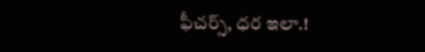ఫీచర్స్, ధర ఇలా.!